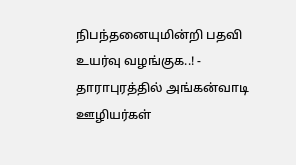நிபந்தனையுமின்றி பதவி உயர்வு வழங்குக..! - தாராபுரத்தில் அங்கன்வாடி ஊழியர்கள்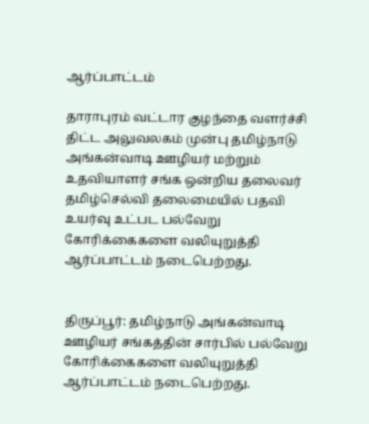ஆர்ப்பாட்டம்

தாராபுரம் வட்டார குழந்தை வளர்ச்சி திட்ட அலுவலகம் முன்பு தமிழ்நாடு அங்கன்வாடி ஊழியர் மற்றும் உதவியாளர் சங்க ஒன்றிய தலைவர் தமிழ்செல்வி தலைமையில் பதவி உயர்வு உட்பட பல்வேறு கோரிக்கைகளை வலியுறுத்தி ஆர்ப்பாட்டம் நடைபெற்றது.


திருப்பூர்: தமிழ்நாடு அங்கன்வாடி ஊழியர் சங்கத்தின் சார்பில் பல்வேறு கோரிக்கைகளை வலியுறுத்தி ஆர்ப்பாட்டம் நடைபெற்றது.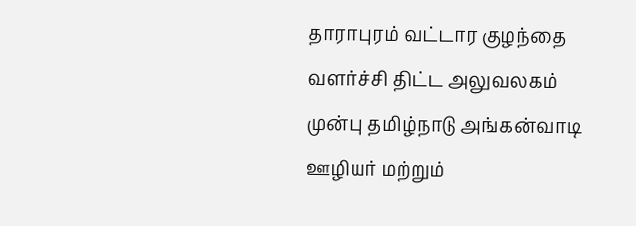தாராபுரம் வட்டார குழந்தை வளர்ச்சி திட்ட அலுவலகம் முன்பு தமிழ்நாடு அங்கன்வாடி ஊழியர் மற்றும்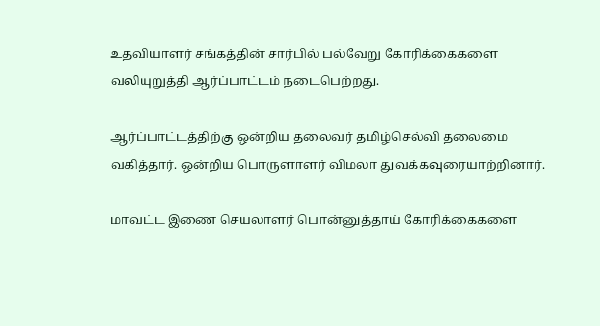உதவியாளர் சங்கத்தின் சார்பில் பல்வேறு கோரிக்கைகளை வலியுறுத்தி ஆர்ப்பாட்டம் நடைபெற்றது.

ஆர்ப்பாட்டத்திற்கு ஒன்றிய தலைவர் தமிழ்செல்வி தலைமை வகித்தார். ஒன்றிய பொருளாளர் விமலா துவக்கவுரையாற்றினார்.

மாவட்ட இணை செயலாளர் பொன்னுத்தாய் கோரிக்கைகளை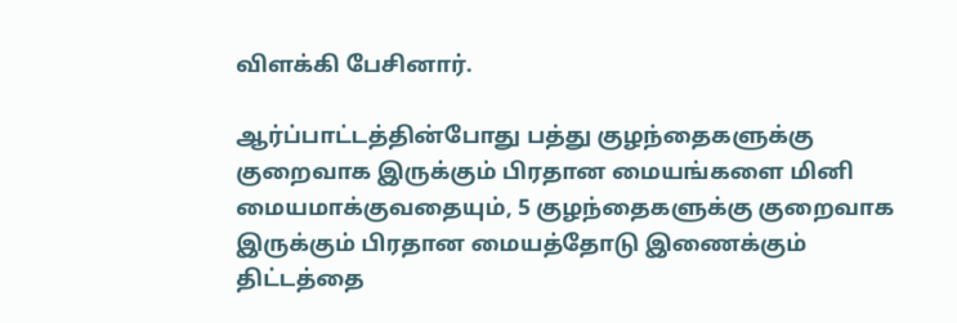விளக்கி பேசினார்.

ஆர்ப்பாட்டத்தின்போது பத்து குழந்தைகளுக்கு குறைவாக இருக்கும் பிரதான மையங்களை மினி மையமாக்குவதையும், 5 குழந்தைகளுக்கு குறைவாக இருக்கும் பிரதான மையத்தோடு இணைக்கும் திட்டத்தை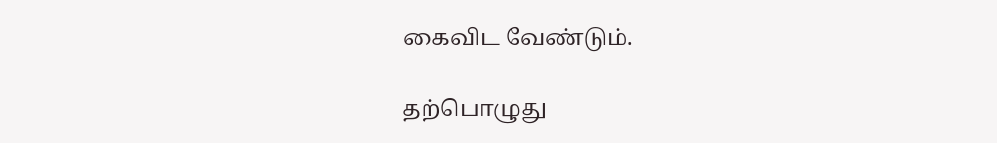கைவிட வேண்டும்.

தற்பொழுது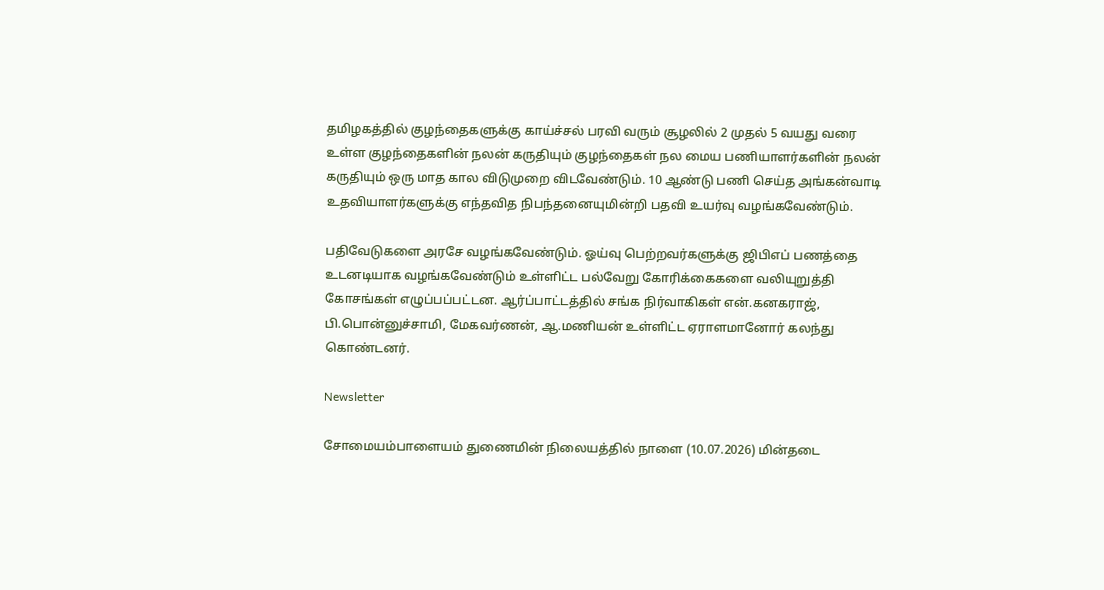தமிழகத்தில் குழந்தைகளுக்கு காய்ச்சல் பரவி வரும் சூழலில் 2 முதல் 5 வயது வரை உள்ள குழந்தைகளின் நலன் கருதியும் குழந்தைகள் நல மைய பணியாளர்களின் நலன் கருதியும் ஒரு மாத கால விடுமுறை விடவேண்டும். 10 ஆண்டு பணி செய்த அங்கன்வாடி உதவியாளர்களுக்கு எந்தவித நிபந்தனையுமின்றி பதவி உயர்வு வழங்கவேண்டும்.

பதிவேடுகளை அரசே வழங்கவேண்டும். ஓய்வு பெற்றவர்களுக்கு ஜிபிஎப் பணத்தை உடனடியாக வழங்கவேண்டும் உள்ளிட்ட பல்வேறு கோரிக்கைகளை வலியுறுத்தி கோசங்கள் எழுப்பப்பட்டன. ஆர்ப்பாட்டத்தில் சங்க நிர்வாகிகள் என்.கனகராஜ், பி.பொன்னுச்சாமி, மேகவர்ணன், ஆ.மணியன் உள்ளிட்ட ஏராளமானோர் கலந்து கொண்டனர்.

Newsletter

சோமையம்பாளையம் துணைமின் நிலையத்தில் நாளை (10.07.2026) மின்தடை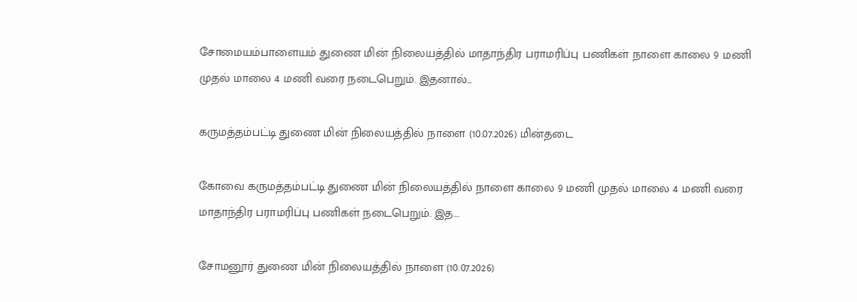சோமையம்பாளையம் துணை மின் நிலையத்தில் மாதாந்திர பராமரிப்பு பணிகள் நாளை காலை 9 மணி முதல் மாலை 4 மணி வரை நடைபெறும். இதனால்...

கருமத்தம்பட்டி துணை மின் நிலையத்தில் நாளை (10.07.2026) மின்தடை

கோவை கருமத்தம்பட்டி துணை மின் நிலையத்தில் நாளை காலை 9 மணி முதல் மாலை 4 மணி வரை மாதாந்திர பராமரிப்பு பணிகள் நடைபெறும். இத...

சோமனூர் துணை மின் நிலையத்தில் நாளை (10.07.2026)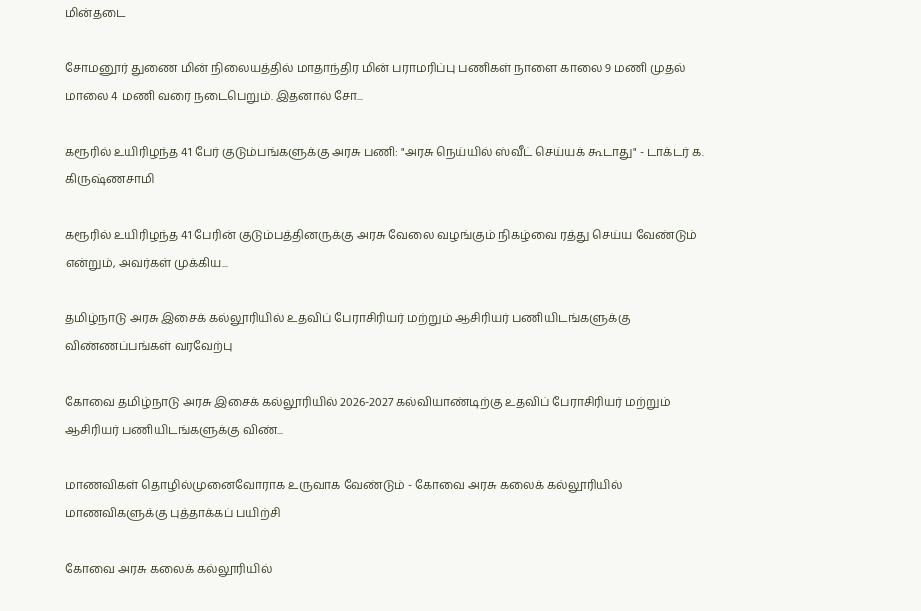மின்தடை

சோமனூர் துணை மின் நிலையத்தில் மாதாந்திர மின் பராமரிப்பு பணிகள் நாளை காலை 9 மணி முதல் மாலை 4 மணி வரை நடைபெறும். இதனால் சோ...

கரூரில் உயிரிழந்த 41 பேர் குடும்பங்களுக்கு அரசு பணி: "அரசு நெய்யில் ஸ்வீட் செய்யக் கூடாது" - டாக்டர் க. கிருஷ்ணசாமி

கரூரில் உயிரிழந்த 41 பேரின் குடும்பத்தினருக்கு அரசு வேலை வழங்கும் நிகழ்வை ரத்து செய்ய வேண்டும் என்றும், அவர்கள் முக்கிய...

தமிழ்நாடு அரசு இசைக் கல்லூரியில் உதவிப் பேராசிரியர் மற்றும் ஆசிரியர் பணியிடங்களுக்கு விண்ணப்பங்கள் வரவேற்பு

கோவை தமிழ்நாடு அரசு இசைக் கல்லூரியில் 2026-2027 கல்வியாண்டிற்கு உதவிப் பேராசிரியர் மற்றும் ஆசிரியர் பணியிடங்களுக்கு விண்...

மாணவிகள் தொழில்முனைவோராக உருவாக வேண்டும் - கோவை அரசு கலைக் கல்லூரியில் மாணவிகளுக்கு புத்தாக்கப் பயிற்சி

கோவை அரசு கலைக் கல்லூரியில்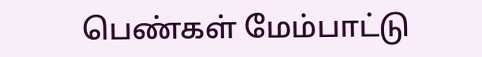பெண்கள் மேம்பாட்டு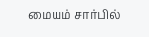மையம் சார்பில்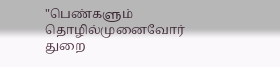"பெண்களும் தொழில்முனைவோர் துறை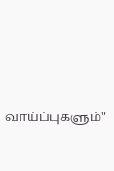வாய்ப்புகளும்"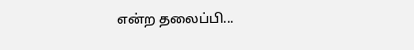என்ற தலைப்பி...